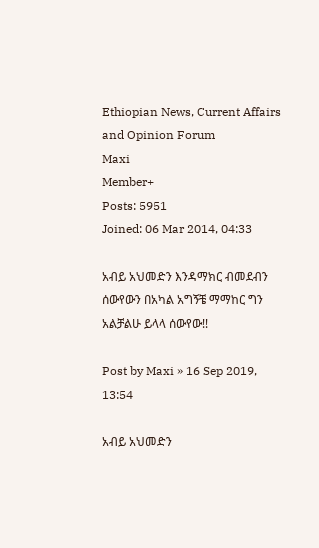Ethiopian News, Current Affairs and Opinion Forum
Maxi
Member+
Posts: 5951
Joined: 06 Mar 2014, 04:33

አብይ አህመድን እንዳማክር ብመደብን ሰውየውን በአካል አግኝቼ ማማከር ግን አልቻልሁ ይላላ ሰውየው!!

Post by Maxi » 16 Sep 2019, 13:54

አብይ አህመድን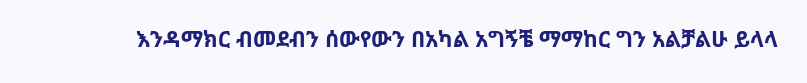እንዳማክር ብመደብን ሰውየውን በአካል አግኝቼ ማማከር ግን አልቻልሁ ይላላ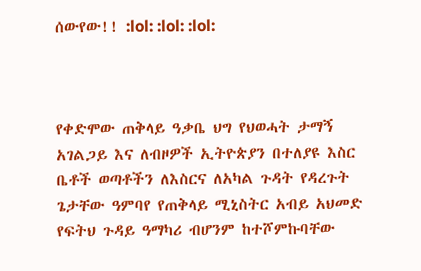ሰውየው!! :lol: :lol: :lol:



የቀድሞው ጠቅላይ ዓቃቤ ህግ የህወሓት ታማኝ አገልጋይ እና ለብዞዎች ኢትዮጵያን በተለያዩ እስር ቤቶች ወጣቶችን ለእስርና ለአካል ጉዳት የዳረጉት ጌታቸው ዓምባየ የጠቅላይ ሚኒስትር አብይ አህመድ የፍትህ ጉዳይ ዓማካሪ ብሆንም ከተሾምኩባቸው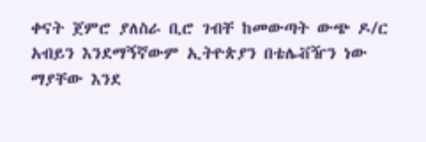ቀናት ጀምሮ ያለስራ ቢሮ ገብቸ ከመውጣት ውጭ ዶ/ር አብይን እንደማኝኛውም ኢትዮጵያን በቴሌቭዥን ነው ማያቸው እንደ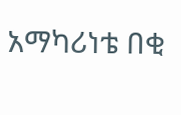አማካሪነቴ በቂ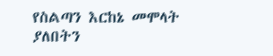የስልጣን እርከኔ መሞላት ያለበትን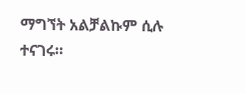ማግኘት አልቻልኩም ሲሉ ተናገሩ።